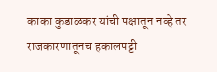काका कुडाळकर यांची पक्षातून नव्हे तर राजकारणातूनच हकालपट्टी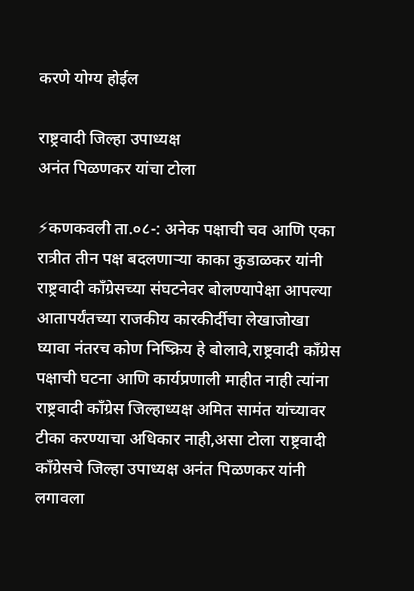करणे योग्य होईल

राष्ट्रवादी जिल्हा उपाध्यक्ष
अनंत पिळणकर यांचा टोला

⚡कणकवली ता.०८-: अनेक पक्षाची चव आणि एका रात्रीत तीन पक्ष बदलणाऱ्या काका कुडाळकर यांनी राष्ट्रवादी काँग्रेसच्या संघटनेवर बोलण्यापेक्षा आपल्या आतापर्यंतच्या राजकीय कारकीर्दीचा लेखाजोखा घ्यावा नंतरच कोण निष्क्रिय हे बोलावे,राष्ट्रवादी काँग्रेस पक्षाची घटना आणि कार्यप्रणाली माहीत नाही त्यांना राष्ट्रवादी काँग्रेस जिल्हाध्यक्ष अमित सामंत यांच्यावर टीका करण्याचा अधिकार नाही,असा टोला राष्ट्रवादी काँग्रेसचे जिल्हा उपाध्यक्ष अनंत पिळणकर यांनी लगावला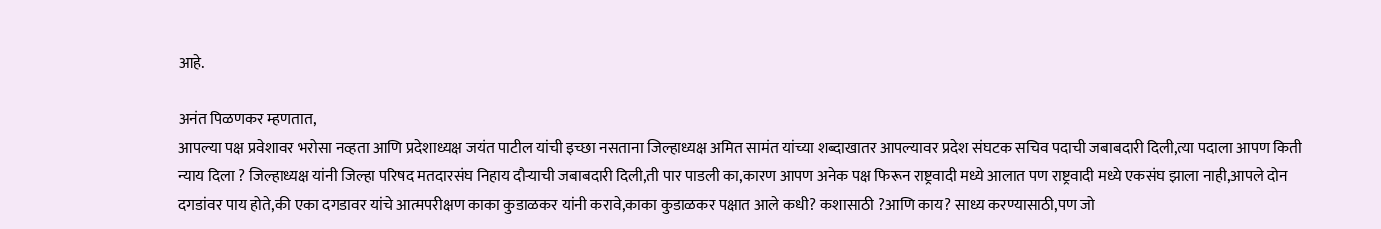आहे.

अनंत पिळणकर म्हणतात,
आपल्या पक्ष प्रवेशावर भरोसा नव्हता आणि प्रदेशाध्यक्ष जयंत पाटील यांची इच्छा नसताना जिल्हाध्यक्ष अमित सामंत यांच्या शब्दाखातर आपल्यावर प्रदेश संघटक सचिव पदाची जबाबदारी दिली,त्या पदाला आपण किती न्याय दिला ? जिल्हाध्यक्ष यांनी जिल्हा परिषद मतदारसंघ निहाय दौऱ्याची जबाबदारी दिली,ती पार पाडली का,कारण आपण अनेक पक्ष फिरून राष्ट्रवादी मध्ये आलात पण राष्ट्रवादी मध्ये एकसंघ झाला नाही,आपले दोन दगडांवर पाय होते,की एका दगडावर यांचे आत्मपरीक्षण काका कुडाळकर यांनी करावे,काका कुडाळकर पक्षात आले कधी? कशासाठी ?आणि काय? साध्य करण्यासाठी,पण जो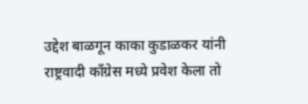उद्देश बाळगून काका कुडाळकर यांनी राष्ट्रवादी काँग्रेस मध्ये प्रवेश केला तो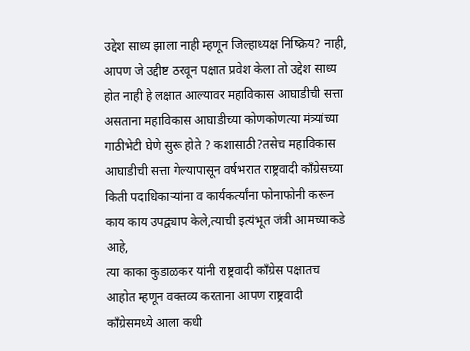उद्देश साध्य झाला नाही म्हणून जिल्हाध्यक्ष निष्क्रिय? नाही, आपण जे उद्दीष्ट ठरवून पक्षात प्रवेश केला तो उद्देश साध्य होत नाही हे लक्षात आल्यावर महाविकास आघाडीची सत्ता असताना महाविकास आघाडीच्या कोणकोणत्या मंत्र्यांच्या गाठीभेटी घेणे सुरू होते ? कशासाठी?तसेच महाविकास आघाडीची सत्ता गेल्यापासून वर्षभरात राष्ट्रवादी काँग्रेसच्या किती पदाधिकाऱ्यांना व कार्यकर्त्यांना फोनाफोनी करून काय काय उपद्व्याप केले,त्याची इत्यंभूत जंत्री आमच्याकडे आहे,
त्या काका कुडाळकर यांनी राष्ट्रवादी काँग्रेस पक्षातच आहोत म्हणून वक्तव्य करताना आपण राष्ट्रवादी काँग्रेसमध्ये आला कधी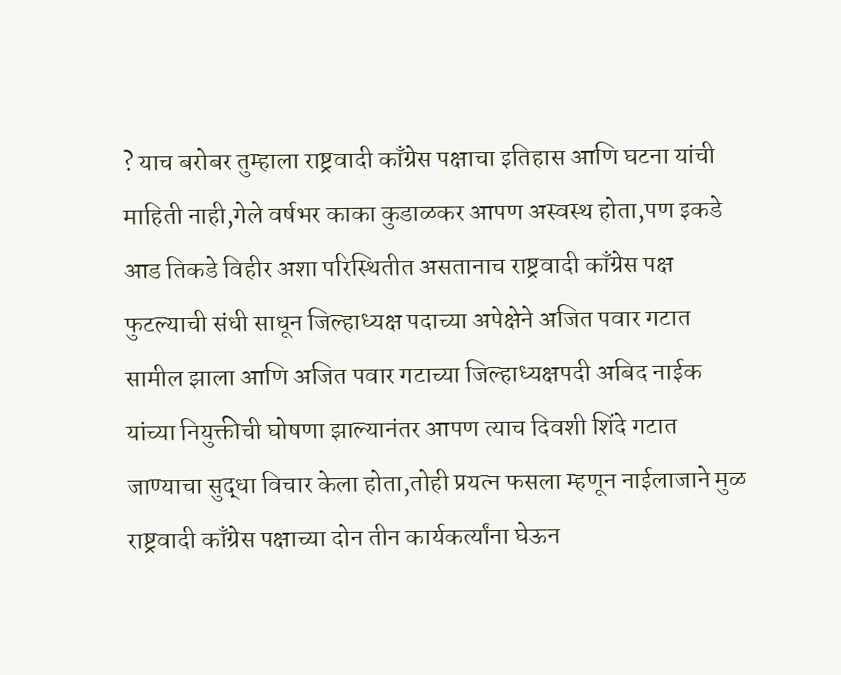? याच बरोबर तुम्हाला राष्ट्रवादी काँग्रेस पक्षाचा इतिहास आणि घटना यांची माहिती नाही,गेले वर्षभर काका कुडाळकर आपण अस्वस्थ होता,पण इकडे आड तिकडे विहीर अशा परिस्थितीत असतानाच राष्ट्रवादी काँग्रेस पक्ष फुटल्याची संधी साधून जिल्हाध्यक्ष पदाच्या अपेक्षेने अजित पवार गटात सामील झाला आणि अजित पवार गटाच्या जिल्हाध्यक्षपदी अबिद नाईक यांच्या नियुक्तीची घोषणा झाल्यानंतर आपण त्याच दिवशी शिंदे गटात जाण्याचा सुद्धा विचार केला होता,तोही प्रयत्न फसला म्हणून नाईलाजाने मुळ राष्ट्रवादी काँग्रेस पक्षाच्या दोन तीन कार्यकर्त्यांना घेऊन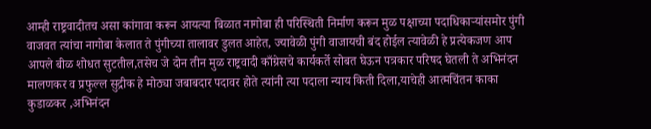आम्ही राष्ट्रवादीतच असा कांगावा करून आयत्या बिळात नागोबा ही परिस्थिती निर्माण करून मुळ पक्षाच्या पदाधिकाऱ्यांसमोर पुंगी वाजवत त्यांचा नागोबा केलात ते पुंगीच्या तालावर डुलत आहेत, ज्यावेळी पुंगी वाजायची बंद होईल त्यावेळी हे प्रत्येकजण आप आपले बीळ शोधत सुटतील,तसेच जे दोन तीन मुळ राष्ट्रवादी काँग्रेसचे कार्यकर्ते सोबत घेऊन पत्रकार परिषद घेतली ते अभिनंदन मालणकर व प्रफुल्ल सुद्रीक हे मोठ्या जबाबदार पदावर होते त्यांनी त्या पदाला न्याय किती दिला,याचेही आत्मचिंतन काका कुडाळकर ,अभिनंदन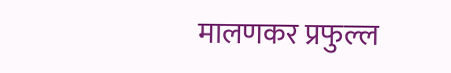मालणकर प्रफुल्ल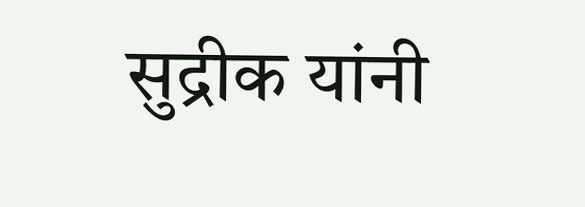सुद्रीक यांनी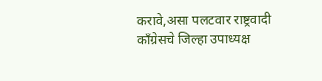करावे,असा पलटवार राष्ट्रवादी काँग्रेसचे जिल्हा उपाध्यक्ष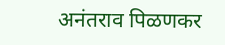अनंतराव पिळणकर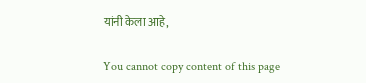यांनी केला आहे,

You cannot copy content of this page